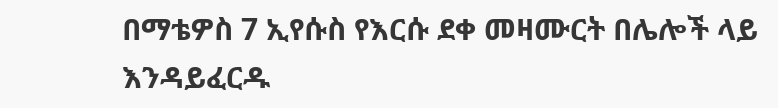በማቴዎስ 7 ኢየሱስ የእርሱ ደቀ መዛሙርት በሌሎች ላይ እንዳይፈርዱ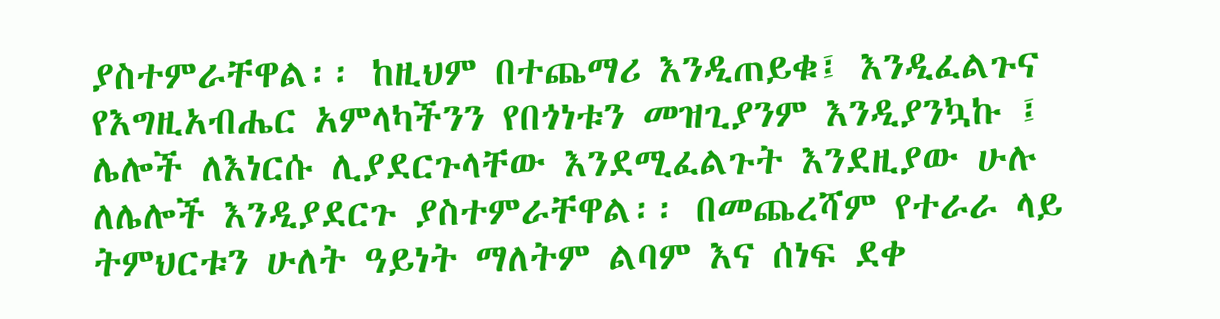ያስተምራቸዋል፡፡ ከዚህም በተጨማሪ እንዲጠይቁ፤ እንዲፈልጉና የእግዚአብሔር አምላካችንን የበጎነቱን መዝጊያንም እንዲያንኳኩ ፤ ሌሎች ለእነርሱ ሊያደርጉላቸው እንደሚፈልጉት እንደዚያው ሁሉ ለሌሎች እንዲያደርጉ ያስተምራቸዋል፡፡ በመጨረሻም የተራራ ላይ ትምህርቱን ሁለት ዓይነት ማለትም ልባም እና ሰነፍ ደቀ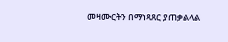መዛሙርትን በማነጻጸር ያጠቃልላል